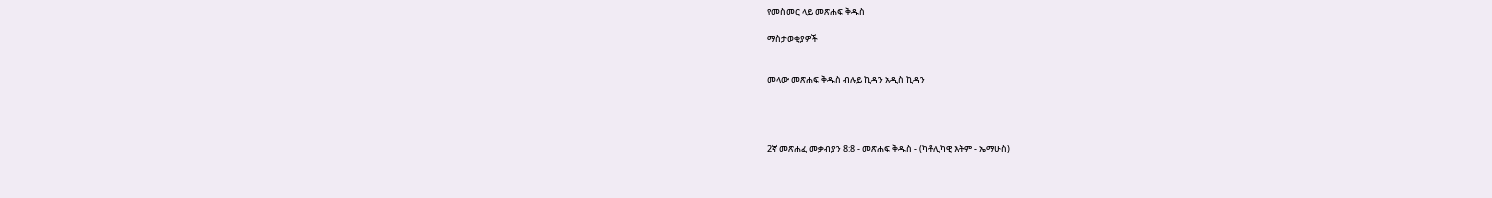የመስመር ላይ መጽሐፍ ቅዱስ

ማስታወቂያዎች


መላው መጽሐፍ ቅዱስ ብሉይ ኪዳን አዲስ ኪዳን




2ኛ መጽሐፈ መቃብያን 8:8 - መጽሐፍ ቅዱስ - (ካቶሊካዊ እትም - ኤማሁስ)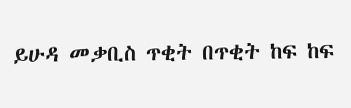ይሁዳ መቃቢስ ጥቂት በጥቂት ከፍ ከፍ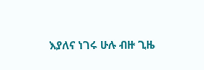እያለና ነገሩ ሁሉ ብዙ ጊዜ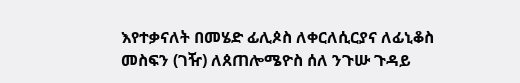እየተቃናለት በመሄድ ፊሊጶስ ለቀርለሲርያና ለፊኒቆስ መስፍን (ገዥ) ለጰጠሎሜዮስ ሰለ ንጉሡ ጉዳይ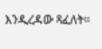እንዲረዳው ጻፈለት።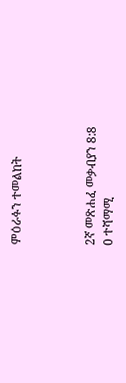ምዕራፉን ተመልከት



2ኛ መጽሐፈ መቃብያን 8:8
0 ተሻማሚ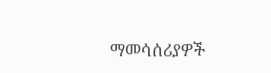ማመሳሰሪያዎች